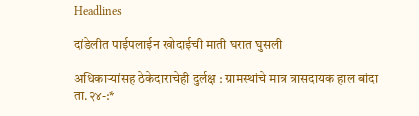Headlines

दांडेलीत पाईपलाईन खोदाईची माती घरात घुसली

अधिकाऱ्यांसह ठेकेदाराचेही दुर्लक्ष : ग्रामस्थांचे मात्र त्रासदायक हाल बांदा ता.२४-:*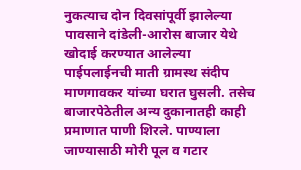नुकत्याच दोन दिवसांपूर्वी झालेल्या पावसाने दांडेली-आरोस बाजार येथे खोदाई करण्यात आलेल्या पाईपलाईनची माती ग्रामस्थ संदीप माणगावकर यांच्या घरात घुसली. तसेच बाजारपेठेतील अन्य दुकानातही काही प्रमाणात पाणी शिरले. पाण्याला जाण्यासाठी मोरी पूल व गटार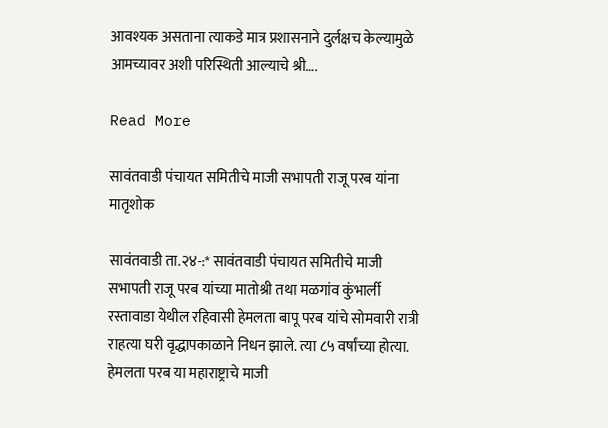आवश्यक असताना त्याकडे मात्र प्रशासनाने दुर्लक्षच केल्यामुळे आमच्यावर अशी परिस्थिती आल्याचे श्री….

Read More

सावंतवाडी पंचायत समितीचे माजी सभापती राजू परब यांना मातृशोक

सावंतवाडी ता.२४-:* सावंतवाडी पंचायत समितीचे माजी सभापती राजू परब यांच्या मातोश्री तथा मळगांव कुंभार्ली रस्तावाडा येथील रहिवासी हेमलता बापू परब यांचे सोमवारी रात्री राहत्या घरी वृद्धापकाळाने निधन झाले. त्या ८५ वर्षांच्या होत्या. हेमलता परब या महाराष्ट्राचे माजी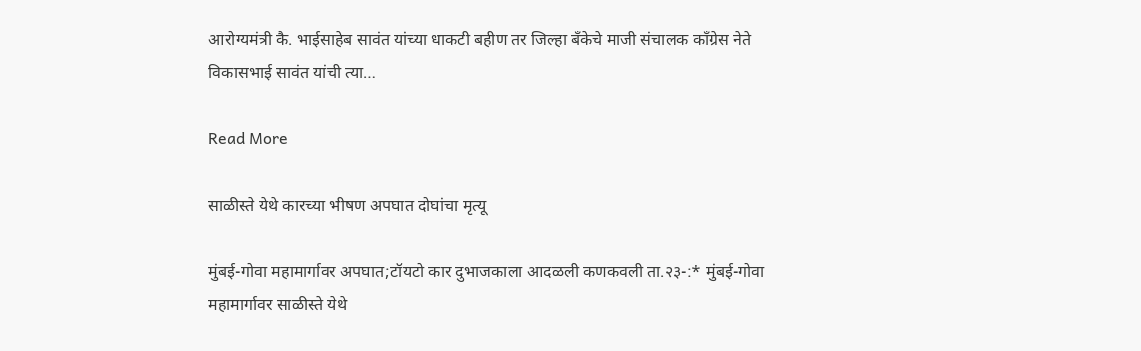आरोग्यमंत्री कै. भाईसाहेब सावंत यांच्या धाकटी बहीण तर जिल्हा बँकेचे माजी संचालक काँग्रेस नेते विकासभाई सावंत यांची त्या…

Read More

साळीस्ते येथे कारच्या भीषण अपघात दोघांचा मृत्यू

मुंबई-गोवा महामार्गावर अपघात;टॉयटो कार दुभाजकाला आदळली कणकवली ता.२३-:* मुंबई-गोवा महामार्गावर साळीस्ते येथे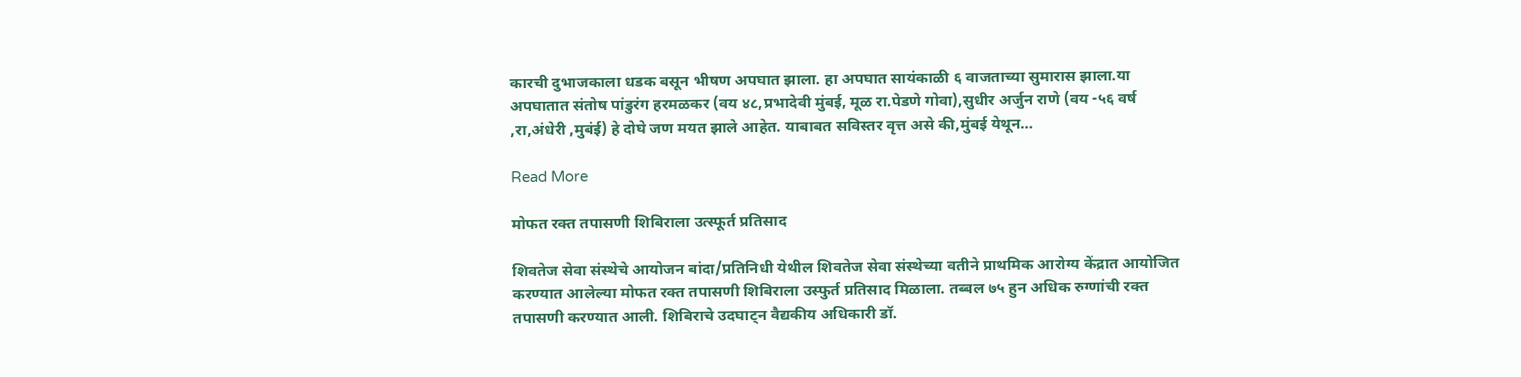कारची दुभाजकाला धडक बसून भीषण अपघात झाला. हा अपघात सायंकाळी ६ वाजताच्या सुमारास झाला.या अपघातात संतोष पांडुरंग हरमळकर (वय ४८,प्रभादेवी मुंबई, मूळ रा.पेडणे गोवा),सुधीर अर्जुन राणे (वय -५६ वर्ष ,रा,अंधेरी ,मुबंई) हे दोघे जण मयत झाले आहेत. याबाबत सविस्तर वृत्त असे की,मुंबई येथून…

Read More

मोफत रक्त तपासणी शिबिराला उत्स्फूर्त प्रतिसाद

शिवतेज सेवा संस्थेचे आयोजन बांदा/प्रतिनिधी येथील शिवतेज सेवा संस्थेच्या वतीने प्राथमिक आरोग्य केंद्रात आयोजित करण्यात आलेल्या मोफत रक्त तपासणी शिबिराला उस्फुर्त प्रतिसाद मिळाला. तब्बल ७५ हुन अधिक रुग्णांची रक्त तपासणी करण्यात आली. शिबिराचे उदघाट्न वैद्यकीय अधिकारी डॉ.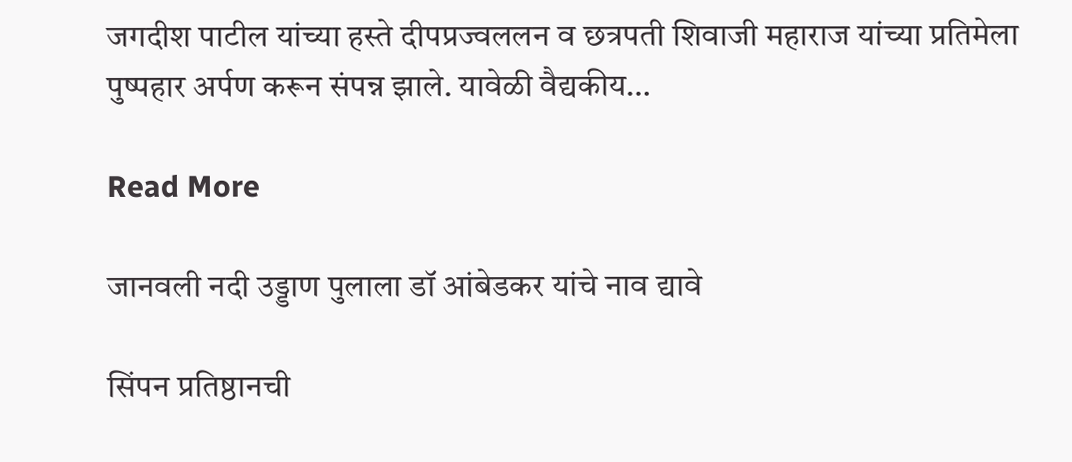जगदीश पाटील यांच्या हस्ते दीपप्रज्वललन व छत्रपती शिवाजी महाराज यांच्या प्रतिमेला पुष्पहार अर्पण करून संपन्न झाले. यावेळी वैद्यकीय…

Read More

जानवली नदी उड्डाण पुलाला डॉ आंबेडकर यांचे नाव द्यावे

सिंपन प्रतिष्ठानची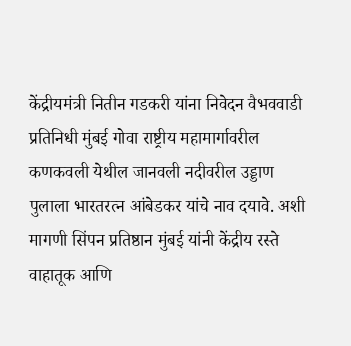केंद्रीयमंत्री नितीन गडकरी यांना निवेदन वैभववाडी प्रतिनिधी मुंबई गोवा राष्ट्रीय महामार्गावरील कणकवली येथील जानवली नदीवरील उड्डाण पुलाला भारतरत्न आंबेडकर यांचे नाव दयावे. अशी मागणी सिंपन प्रतिष्ठान मुंबई यांनी केंद्रीय रस्ते वाहातूक आणि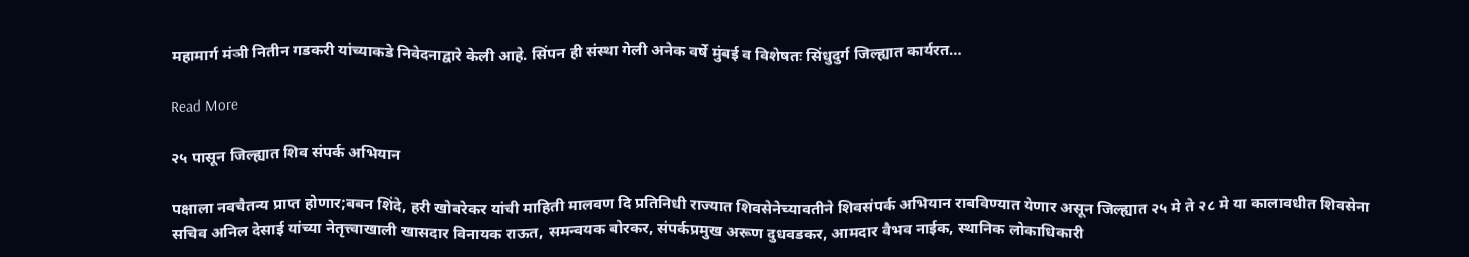महामार्ग मंञी नितीन गडकरी यांच्याकडे निवेदनाद्वारे केली आहे. सिंपन ही संस्था गेली अनेक वर्षे मुंबई व विशेषतः सिंधुदुर्ग जिल्ह्यात कार्यरत…

Read More

२५ पासून जिल्ह्यात शिव संपर्क अभियान

पक्षाला नवचैतन्य प्राप्त होणार;बबन शिंदे, हरी खोबरेकर यांची माहिती मालवण दि प्रतिनिधी राज्यात शिवसेनेच्यावतीने शिवसंपर्क अभियान राबविण्यात येणार असून जिल्ह्यात २५ मे ते २८ मे या कालावधीत शिवसेना सचिव अनिल देसाई यांच्या नेतृत्त्वाखाली खासदार विनायक राऊत, समन्वयक बोरकर, संपर्कप्रमुख अरूण दुधवडकर, आमदार वैभव नाईक, स्थानिक लोकाधिकारी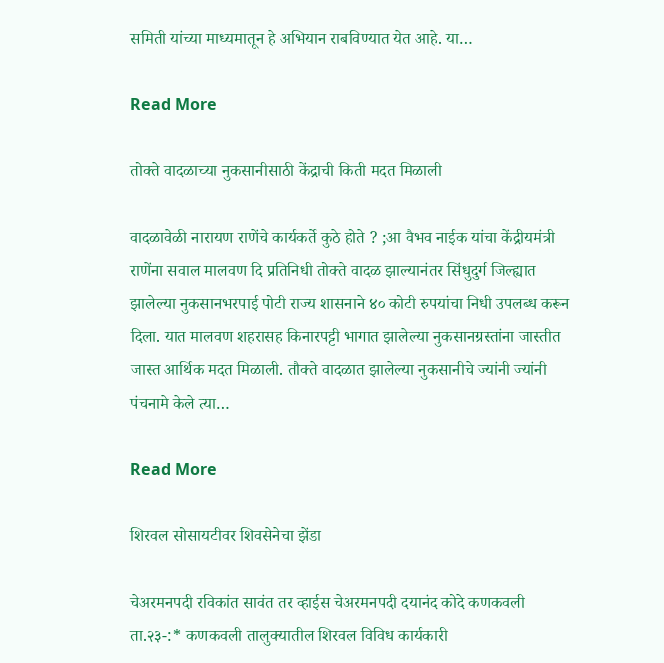समिती यांच्या माध्यमातून हे अभियान राबविण्यात येत आहे. या…

Read More

तोक्ते वादळाच्या नुकसानीसाठी केंद्राची किती मदत मिळाली

वादळावेळी नारायण राणेंचे कार्यकर्ते कुठे होते ? ;आ वैभव नाईक यांचा केंद्रीयमंत्री राणेंना सवाल मालवण दि प्रतिनिधी तोक्ते वादळ झाल्यानंतर सिंधुदुर्ग जिल्ह्यात झालेल्या नुकसानभरपाई पोटी राज्य शासनाने ४० कोटी रुपयांचा निधी उपलब्ध करून दिला. यात मालवण शहरासह किनारपट्टी भागात झालेल्या नुकसानग्रस्तांना जास्तीत जास्त आर्थिक मदत मिळाली. तौक्ते वादळात झालेल्या नुकसानीचे ज्यांनी ज्यांनी पंचनामे केले त्या…

Read More

शिरवल सोसायटीवर‌ शिवसेनेचा झेंडा

चेअरमनपदी रविकांत सावंत तर व्हाईस चेअरमनपदी दयानंद कोदे कणकवली ता.२३-:* कणकवली तालुक्यातील शिरवल विविध कार्यकारी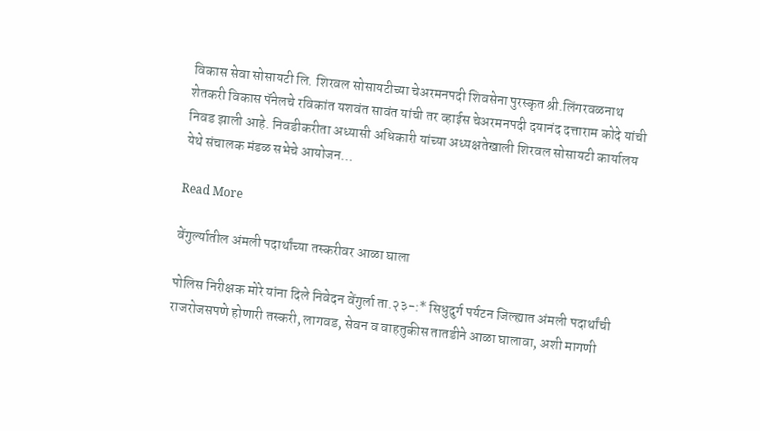विकास सेवा सोसायटी लि. शिरवल सोसायटीच्या चेअरमनपदी शिवसेना पुरस्कृत श्री.लिंगरवळनाथ शेतकरी विकास पॅनेलचे रविकांत ‌यशवंत सावंत यांची तर व्हाईस चेअरमनपदी दयानंद दत्ताराम कोदे यांची निवड झाली आहे. निवडीकरीता अध्यासी अधिकारी यांच्या अध्यक्षतेखाली शिरवल सोसायटी कार्यालय येथे संचालक मंडळ सभेचे आयोजन…

Read More

वेंगुर्ल्यातील अंमली पदार्थांच्या तस्करीवर आळा घाला

पोलिस निरीक्षक मोरे यांना दिले निवेदन वेंगुर्ला ता.२३-:* सिधुदुर्ग पर्यटन जिल्ह्यात अंमली पदार्थांची राजरोजसपणे होणारी तस्करी, लागवड, सेवन व वाहतुकीस तातडीने आळा घालावा, अशी मागणी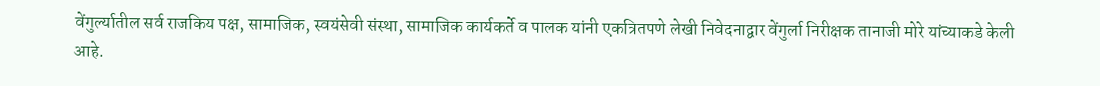वेंगुर्ल्यातील सर्व राजकिय पक्ष, सामाजिक, स्वयंसेवी संस्था, सामाजिक कार्यकर्ते व पालक यांनी एकत्रितपणे लेखी निवेदनाद्वार वेंगुर्ला निरीक्षक तानाजी मोरे यांच्याकडे केली आहे.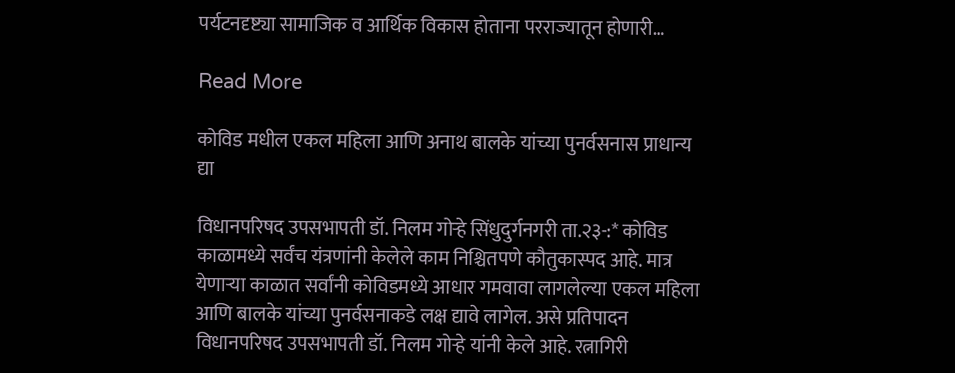पर्यटनदृष्ट्या सामाजिक व आर्थिक विकास होताना परराज्यातून होणारी…

Read More

कोविड मधील एकल महिला आणि अनाथ बालके यांच्या पुनर्वसनास प्राधान्य द्या

विधानपरिषद उपसभापती डॉ. निलम गोऱ्हे सिंधुदुर्गनगरी ता.२३-:* कोविड काळामध्ये सर्वंच यंत्रणांनी केलेले काम निश्चितपणे कौतुकास्पद आहे. मात्र येणाऱ्या काळात सर्वांनी कोविडमध्ये आधार गमवावा लागलेल्या एकल महिला आणि बालके यांच्या पुनर्वसनाकडे लक्ष द्यावे लागेल. असे प्रतिपादन विधानपरिषद उपसभापती डॉ. निलम गोऱ्हे यांनी केले आहे. रत्नागिरी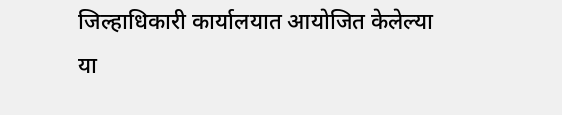जिल्हाधिकारी कार्यालयात आयोजित केलेल्या या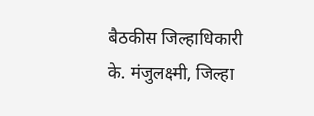बैठकीस जिल्हाधिकारी के. मंजुलक्ष्मी, जिल्हा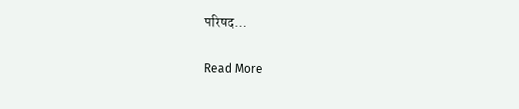परिषद…

Read More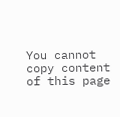You cannot copy content of this page